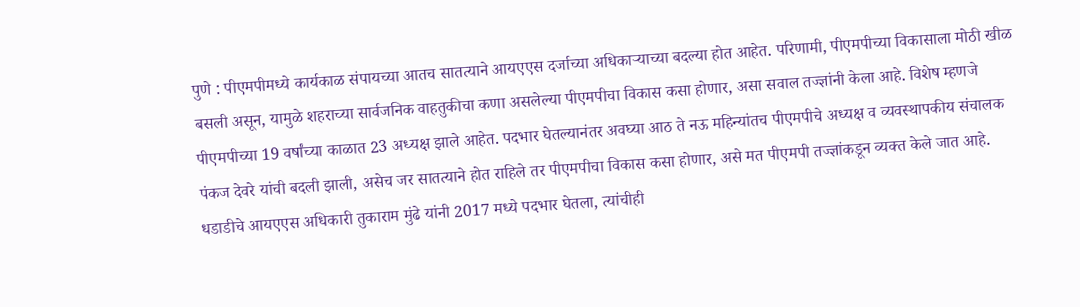पुणे : पीएमपीमध्ये कार्यकाळ संपायच्या आतच सातत्याने आयएएस दर्जाच्या अधिकाऱ्याच्या बदल्या होत आहेत. परिणामी, पीएमपीच्या विकासाला मोठी खीळ बसली असून, यामुळे शहराच्या सार्वजनिक वाहतुकीचा कणा असलेल्या पीएमपीचा विकास कसा होणार, असा सवाल तज्ज्ञांनी केला आहे. विशेष म्हणजे पीएमपीच्या 19 वर्षांच्या काळात 23 अध्यक्ष झाले आहेत. पदभार घेतल्यानंतर अवघ्या आठ ते नऊ महिन्यांतच पीएमपीचे अध्यक्ष व व्यवस्थापकीय संचालक पंकज देवरे यांची बदली झाली, असेच जर सातत्याने होत राहिले तर पीएमपीचा विकास कसा होणार, असे मत पीएमपी तज्ज्ञांकडून व्यक्त केले जात आहे.
धडाडीचे आयएएस अधिकारी तुकाराम मुंढे यांनी 2017 मध्ये पदभार घेतला, त्यांचीही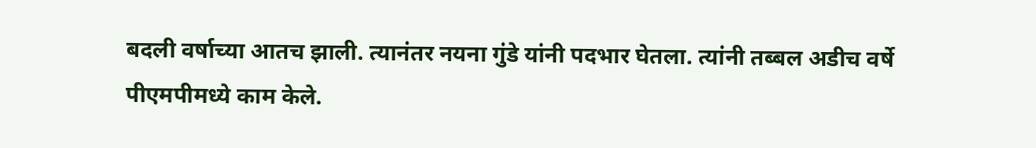बदली वर्षाच्या आतच झाली. त्यानंतर नयना गुंडे यांनी पदभार घेतला. त्यांनी तब्बल अडीच वर्षे पीएमपीमध्ये काम केले.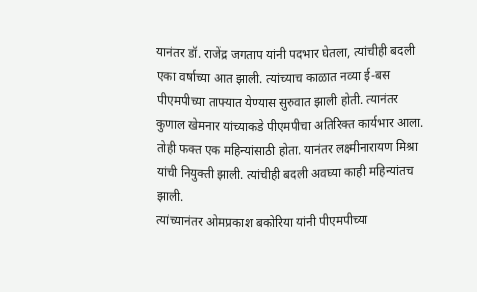यानंतर डॉ. राजेंद्र जगताप यांनी पदभार घेतला, त्यांचीही बदली एका वर्षाच्या आत झाली. त्यांच्याच काळात नव्या ई-बस पीएमपीच्या ताफ्यात येण्यास सुरुवात झाली होती. त्यानंतर कुणाल खेमनार यांच्याकडे पीएमपीचा अतिरिक्त कार्यभार आला. तोही फक्त एक महिन्यांसाठी होता. यानंतर लक्ष्मीनारायण मिश्रा यांची नियुक्ती झाली. त्यांचीही बदली अवघ्या काही महिन्यांतच झाली.
त्यांच्यानंतर ओमप्रकाश बकोरिया यांनी पीएमपीच्या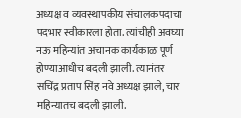अध्यक्ष व व्यवस्थापकीय संचालकपदाचा पदभार स्वीकारला होता. त्यांचीही अवघ्या नऊ महिन्यांत अचानक कार्यकाळ पूर्ण होण्याआधीच बदली झाली. त्यानंतर सचिंद्र प्रताप सिंह नवे अध्यक्ष झाले, चार महिन्यातच बदली झाली.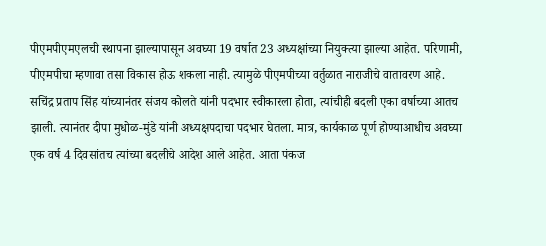पीएमपीएमएलची स्थापना झाल्यापासून अवघ्या 19 वर्षात 23 अध्यक्षांच्या नियुक्त्या झाल्या आहेत. परिणामी, पीएमपीचा म्हणावा तसा विकास होऊ शकला नाही. त्यामुळे पीएमपीच्या वर्तुळात नाराजीचे वातावरण आहे. सचिंद्र प्रताप सिंह यांच्यानंतर संजय कोलते यांनी पदभार स्वीकारला होता, त्यांचीही बदली एका वर्षाच्या आतच झाली. त्यानंतर दीपा मुधोळ-मुंडे यांनी अध्यक्षपदाचा पदभार घेतला. मात्र, कार्यकाळ पूर्ण होण्याआधीच अवघ्या एक वर्ष 4 दिवसांतच त्यांच्या बदलीचे आदेश आले आहेत. आता पंकज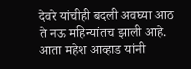देवरे यांचीही बदली अवघ्या आठ ते नऊ महिन्यांतच झाली आहे. आता महेश आव्हाड यांनी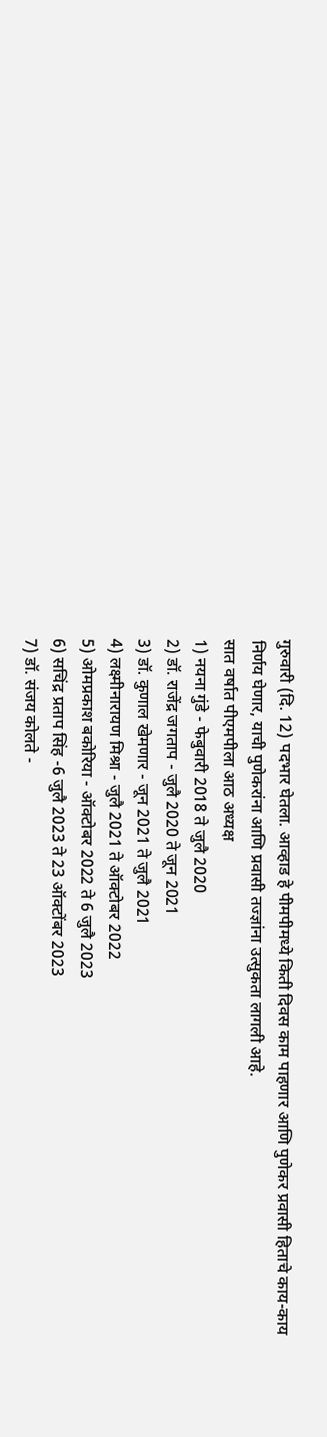गुरुवारी (दि. 12) पदभार घेतला. आव्हाड हे पीमपीमध्ये किती दिवस काम पाहणार आणि पुणेकर प्रवासी हिताचे काय-काय निर्णय घेणार, याची पुणेकरांना आणि प्रवासी तज्ज्ञांना उत्सुकता लागली आहे.
सात वर्षात पीएमपीला आठ अध्यक्ष
1) नयना गुंडे - फेबुवारी 2018 ते जुलै 2020
2) डॉ. राजेंद्र जगताप - जुलै 2020 ते जून 2021
3) डॉ. कुणाल खेमणार - जून 2021 ते जुलै 2021
4) लक्ष्मीनारायण मिश्रा - जुलै 2021 ते ऑक्टोबर 2022
5) ओमप्रकाश बकोरिया - ऑक्टोबर 2022 ते 6 जुलै 2023
6) सचिंद्र प्रताप सिंह -6 जुलै 2023 ते 23 ऑक्टोंबर 2023
7) डॉ. संजय कोलते -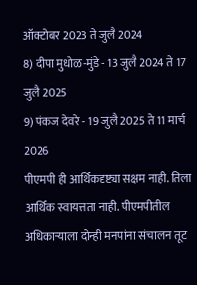ऑक्टोबर 2023 ते जुलै 2024
8) दीपा मुधोळ-मुंडे - 13 जुलै 2024 ते 17 जुलै 2025
9) पंकज देवरे - 19 जुलै 2025 ते 11 मार्च 2026
पीएमपी ही आर्थिकदृष्ट्या सक्षम नाही. तिला आर्थिक स्वायत्तता नाही. पीएमपीतील अधिकाऱ्याला दोन्ही मनपांना संचालन तूट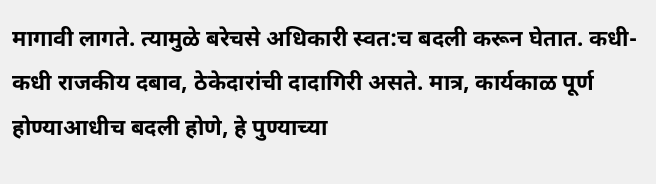मागावी लागते. त्यामुळे बरेचसे अधिकारी स्वत:च बदली करून घेतात. कधी-कधी राजकीय दबाव, ठेकेदारांची दादागिरी असते. मात्र, कार्यकाळ पूर्ण होण्याआधीच बदली होणे, हे पुण्याच्या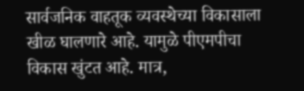सार्वजनिक वाहतूक व्यवस्थेच्या विकासाला खीळ घालणारे आहे. यामुळे पीएमपीचा विकास खुंटत आहे. मात्र,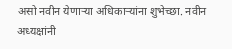असो नवीन येणाऱ्या अधिकाऱ्यांना शुभेच्छा. नवीन अध्यक्षांनी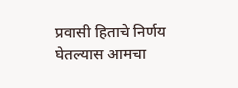प्रवासी हिताचे निर्णय घेतल्यास आमचा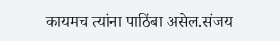कायमच त्यांना पाठिंबा असेल.संजय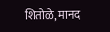शितोळे, मानद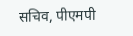सचिव, पीएमपी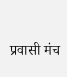प्रवासी मंच